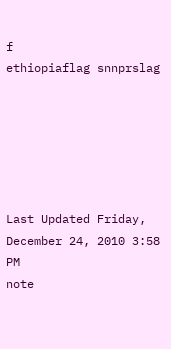f
ethiopiaflag snnprslag






Last Updated Friday, December 24, 2010 3:58 PM
note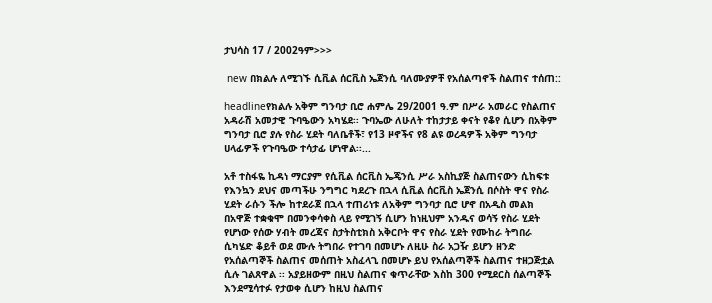ታህሳስ 17 / 2002ዓም>>>

 new በክልሉ ለሚገኙ ሲቪል ሰርቪስ ኤጀንሲ ባለሙያዎቸ የአሰልጣኖች ስልጠና ተሰጠ::

headlineየክልሉ አቅም ግንባታ ቢሮ ሐምሌ 29/2001 ዓ.ም በሥራ አመራር የስልጠና አዳራሽ አመታዊ ጉባዔውን አካሄደ፡፡ ጉባኤው ለሁለት ተከታታይ ቀናት የቆየ ሲሆን በአቅም ግንባታ ቢሮ ያሉ የስራ ሂደት ባለቤቶች፣ የ13 ዞኖችና የ8 ልዩ ወረዳዎች አቅም ግንባታ ሀላፊዎች የጉባዔው ተሳታፊ ሆነዋል፡፡...

አቶ ተስፋዬ ኪዳነ ማርያም የሲቪል ሰርቪስ ኤጄንሲ ሥራ አስኪያጅ ስልጠናውን ሲከፍቱ የእንኳን ደህና መጣችሁ ንግግር ካደረጉ በኋላ ሲቪል ሰርቪስ ኤጀንሲ በሶስት ዋና የስራ ሂደት ራሱን ችሎ ከተደራጀ በኋላ ተጠሪነቱ ለአቅም ግንባታ ቢሮ ሆኖ በአዲስ መልክ በአዋጅ ተቋቁሞ በመንቀሳቀስ ላይ የሚገኝ ሲሆን ከነዚህም አንዱና ወሳኝ የስራ ሂደት የሆነው የሰው ሃብት መረጃና ስታትስቲክስ አቅርቦት ዋና የስራ ሂደት የሙከራ ትግበራ ሲካሄድ ቆይቶ ወደ ሙሉ ትግበራ የተገባ በመሆኑ ለዚሁ ስራ አጋዥ ይሆን ዘንድ የአሰልጣኞች ስልጠና መሰጠት አስፈላጊ በመሆኑ ይህ የአሰልጣኞች ስልጠና ተዘጋጅቷል ሲሉ ገልጸዋል ፡፡ አያይዘውም በዚህ ስልጠና ቁጥራቸው እስከ 300 የሚደርስ ሰልጣኞች እንደሚሳተፉ የታወቀ ሲሆን ከዚህ ስልጠና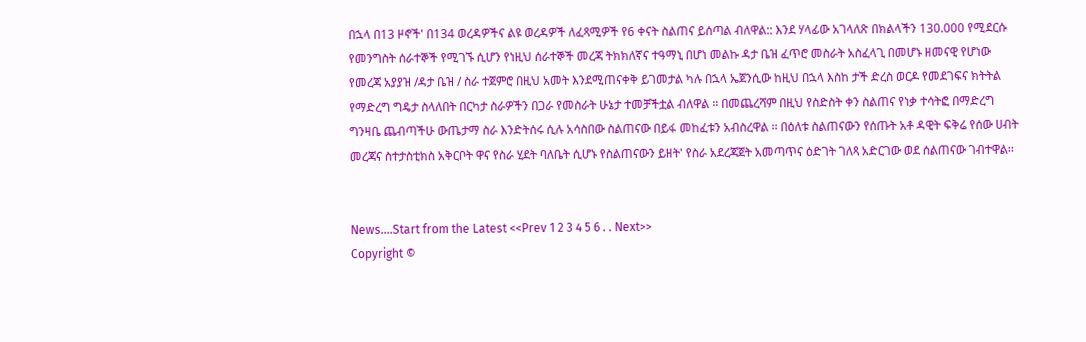በኋላ በ13 ዞኖች' በ134 ወረዳዎችና ልዩ ወረዳዎች ለፈጻሚዎች የ6 ቀናት ስልጠና ይሰጣል ብለዋል:: እንደ ሃላፊው አገላለጽ በክልላችን 130.000 የሚደርሱ የመንግስት ሰራተኞች የሚገኙ ሲሆን የነዚህ ሰራተኞች መረጃ ትክክለኛና ተዓማኒ በሆነ መልኩ ዳታ ቤዝ ፈጥሮ መስራት አስፈላጊ በመሆኑ ዘመናዊ የሆነው የመረጃ አያያዝ /ዳታ ቤዝ / ስራ ተጀምሮ በዚህ አመት እንደሚጠናቀቅ ይገመታል ካሉ በኋላ ኤጀንሲው ከዚህ በኋላ እስከ ታች ድረስ ወርዶ የመደገፍና ክትትል የማድረግ ግዴታ ስላለበት በርካታ ስራዎችን በጋራ የመስራት ሁኔታ ተመቻችቷል ብለዋል ፡፡ በመጨረሻም በዚህ የስድስት ቀን ስልጠና የነቃ ተሳትፎ በማድረግ ግንዛቤ ጨብጣችሁ ውጤታማ ስራ እንድትሰሩ ሲሉ አሳስበው ስልጠናው በይፋ መከፈቱን አብስረዋል ፡፡ በዕለቱ ስልጠናውን የሰጡት አቶ ዳዊት ፍቅሬ የሰው ሀብት መረጃና ስተታስቲክስ አቅርቦት ዋና የስራ ሂደት ባለቤት ሲሆኑ የስልጠናውን ይዘት' የስራ አደረጃጀት አመጣጥና ዕድገት ገለጻ አድርገው ወደ ሰልጠናው ገብተዋል፡፡


News....Start from the Latest <<Prev 1 2 3 4 5 6 . . Next>>
Copyright ©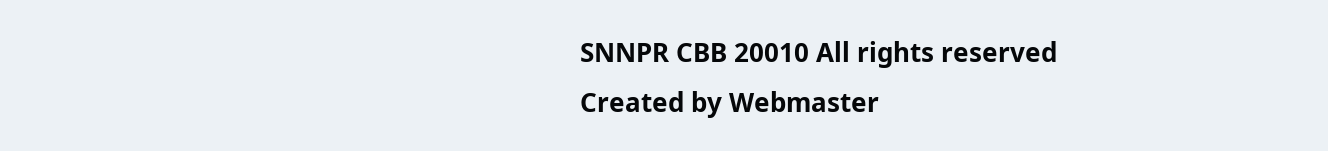SNNPR CBB 20010 All rights reserved
Created by Webmaster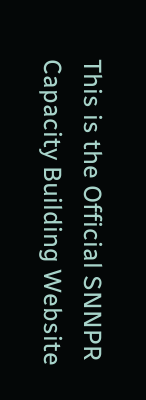This is the Official SNNPR Capacity Building Website